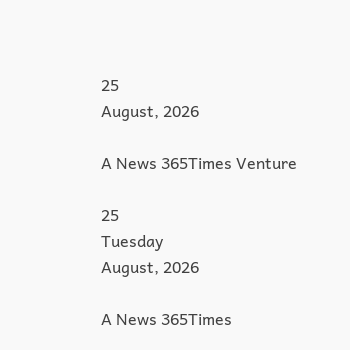25
August, 2026

A News 365Times Venture

25
Tuesday
August, 2026

A News 365Times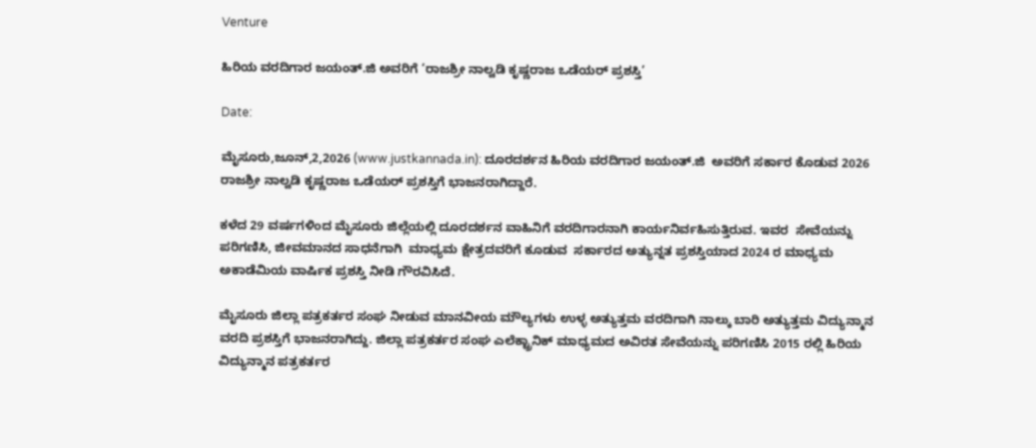Venture

ಹಿರಿಯ ವರದಿಗಾರ ಜಯಂತ್.ಜಿ ಅವರಿಗೆ ‘ರಾಜಶ್ರೀ ನಾಲ್ವಡಿ ಕೃಷ್ಣರಾಜ ಒಡೆಯರ್ ಪ್ರಶಸ್ತಿ’

Date:

ಮೈಸೂರು,ಜೂನ್,2,2026 (www.justkannada.in): ದೂರದರ್ಶನ ಹಿರಿಯ ವರದಿಗಾರ ಜಯಂತ್.ಜಿ  ಅವರಿಗೆ ಸರ್ಕಾರ ಕೊಡುವ 2026 ರಾಜಶ್ರೀ ನಾಲ್ವಡಿ ಕೃಷ್ಣರಾಜ ಒಡೆಯರ್ ಪ್ರಶಸ್ತಿಗೆ ಭಾಜನರಾಗಿದ್ದಾರೆ.

ಕಳೆದ 29 ವರ್ಷಗಳಿಂದ ಮೈಸೂರು ಜಿಲ್ಲೆಯಲ್ಲಿ ದೂರದರ್ಶನ ವಾಹಿನಿಗೆ ವರದಿಗಾರನಾಗಿ ಕಾರ್ಯನಿರ್ವಹಿಸುತ್ತಿರುವ. ಇವರ  ಸೇವೆಯನ್ನು ಪರಿಗಣಿಸಿ, ಜೀವಮಾನದ ಸಾಧನೆಗಾಗಿ  ಮಾಧ್ಯಮ ಕ್ಷೇತ್ರದವರಿಗೆ ಕೂಡುವ  ಸರ್ಕಾರದ ಅತ್ಯುನ್ನತ ಪ್ರಶಸ್ತಿಯಾದ 2024 ರ ಮಾಧ್ಯಮ ಅಕಾಡೆಮಿಯ ವಾರ್ಷಿಕ ಪ್ರಶಸ್ತಿ ನೀಡಿ ಗೌರವಿಸಿದೆ.

ಮೈಸೂರು ಜಿಲ್ಲಾ ಪತ್ರಕರ್ತರ ಸಂಘ ನೀಡುವ ಮಾನವೀಯ ಮೌಲ್ಯಗಳು ಉಳ್ಳ ಅತ್ಯುತ್ತಮ ವರದಿಗಾಗಿ ನಾಲ್ಕು ಬಾರಿ ಅತ್ಯುತ್ತಮ ವಿದ್ಯುನ್ಮಾನ ವರದಿ ಪ್ರಶಸ್ತಿಗೆ ಭಾಜನರಾಗಿದ್ದು. ಜಿಲ್ಲಾ ಪತ್ರಕರ್ತರ ಸಂಘ ಎಲೆಕ್ಟ್ರಾನಿಕ್ ಮಾಧ್ಯಮದ ಅವಿರತ ಸೇವೆಯನ್ನು ಪರಿಗಣಿಸಿ 2015 ರಲ್ಲಿ ಹಿರಿಯ ವಿದ್ಯುನ್ಮಾನ ಪತ್ರಕರ್ತರ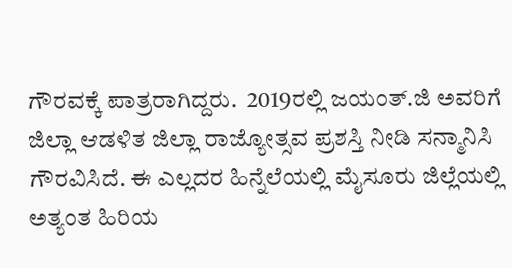ಗೌರವಕ್ಕೆ ಪಾತ್ರರಾಗಿದ್ದರು.  2019ರಲ್ಲಿ ಜಯಂತ್.ಜಿ ಅವರಿಗೆ ಜಿಲ್ಲಾ ಆಡಳಿತ ಜಿಲ್ಲಾ ರಾಜ್ಯೋತ್ಸವ ಪ್ರಶಸ್ತಿ ನೀಡಿ ಸನ್ಮಾನಿಸಿ ಗೌರವಿಸಿದೆ. ಈ ಎಲ್ಲದರ ಹಿನ್ನೆಲೆಯಲ್ಲಿ ಮೈಸೂರು ಜಿಲ್ಲೆಯಲ್ಲಿ ಅತ್ಯಂತ ಹಿರಿಯ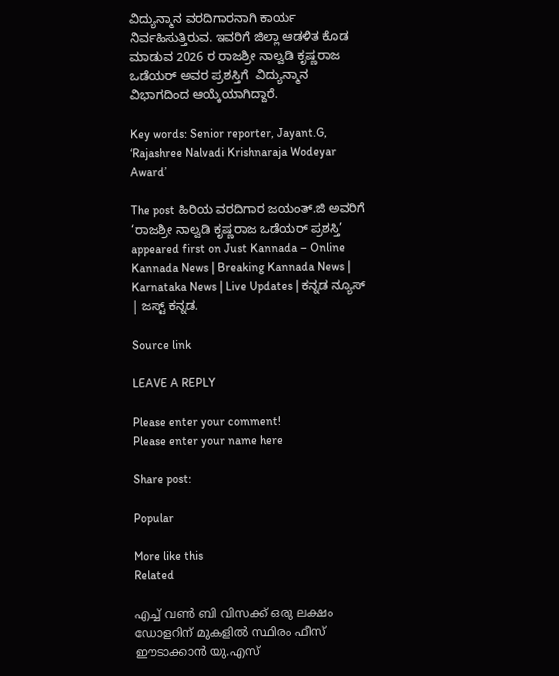ವಿದ್ಯುನ್ಮಾನ ವರದಿಗಾರನಾಗಿ ಕಾರ್ಯ ನಿರ್ವಹಿಸುತ್ತಿರುವ. ಇವರಿಗೆ ಜಿಲ್ಲಾ ಆಡಳಿತ ಕೊಡ ಮಾಡುವ 2026 ರ ರಾಜಶ್ರೀ ನಾಲ್ವಡಿ ಕೃಷ್ಣರಾಜ ಒಡೆಯರ್ ಅವರ ಪ್ರಶಸ್ತಿಗೆ  ವಿದ್ಯುನ್ಮಾನ  ವಿಭಾಗದಿಂದ ಆಯ್ಕೆಯಾಗಿದ್ದಾರೆ.

Key words: Senior reporter, Jayant.G, ‘Rajashree Nalvadi Krishnaraja Wodeyar Award’

The post ಹಿರಿಯ ವರದಿಗಾರ ಜಯಂತ್.ಜಿ ಅವರಿಗೆ ‘ರಾಜಶ್ರೀ ನಾಲ್ವಡಿ ಕೃಷ್ಣರಾಜ ಒಡೆಯರ್ ಪ್ರಶಸ್ತಿ’ appeared first on Just Kannada – Online Kannada News | Breaking Kannada News | Karnataka News | Live Updates | ಕನ್ನಡ ನ್ಯೂಸ್ | ಜಸ್ಟ್ ಕನ್ನಡ.

Source link

LEAVE A REPLY

Please enter your comment!
Please enter your name here

Share post:

Popular

More like this
Related

എച്ച് വണ്‍ ബി വിസക്ക് ഒരു ലക്ഷം ഡോളറിന് മുകളില്‍ സ്ഥിരം ഫീസ് ഈടാക്കാന്‍ യു.എസ്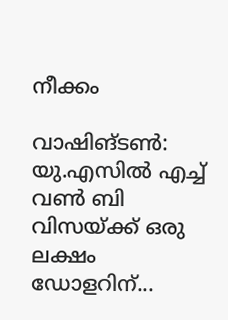നീക്കം

വാഷിങ്ടണ്‍: യു.എസില്‍ എച്ച് വണ്‍ ബി വിസയ്ക്ക് ഒരു ലക്ഷം ഡോളറിന്...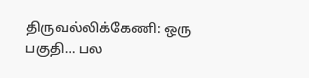திருவல்லிக்கேணி: ஒரு பகுதி… பல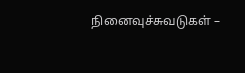நினைவுச்சுவடுகள் –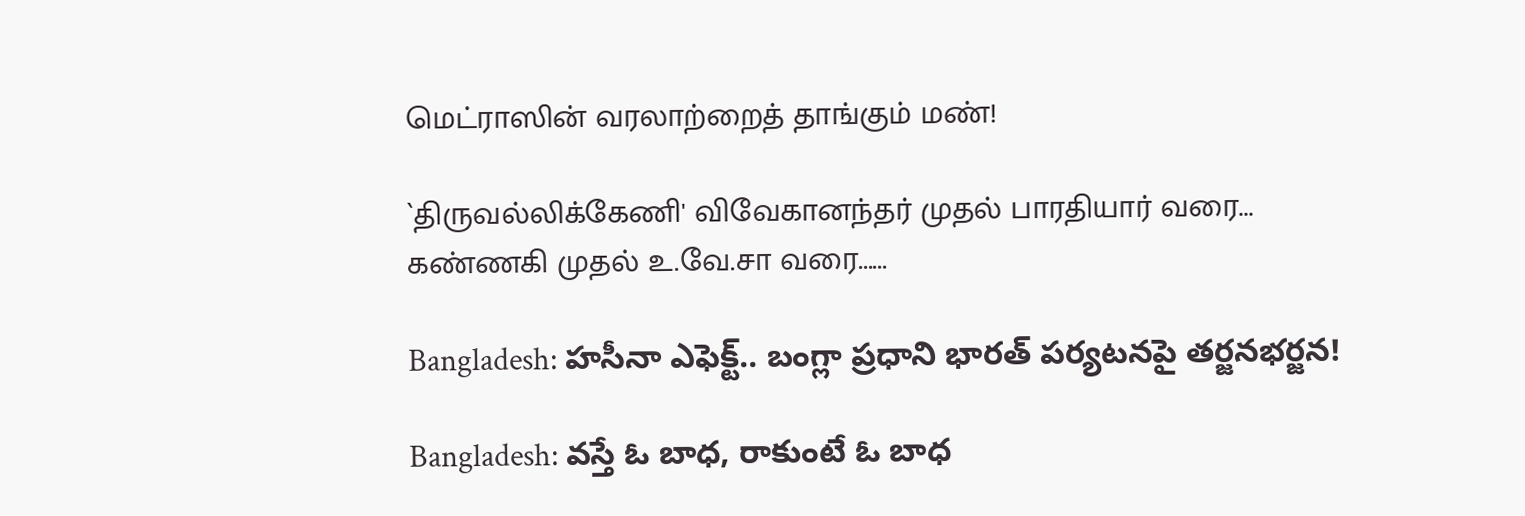மெட்ராஸின் வரலாற்றைத் தாங்கும் மண்!

`திருவல்லிக்கேணி' விவேகானந்தர் முதல் பாரதியார் வரை... கண்ணகி முதல் உ.வே.சா வரை......

Bangladesh: హసీనా ఎఫెక్ట్.. బంగ్లా ప్రధాని భారత్ పర్యటనపై తర్జనభర్జన!

Bangladesh: వస్తే ఓ బాధ, రాకుంటే ఓ బాధ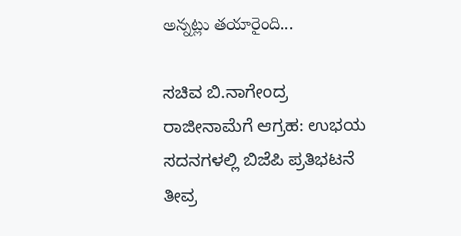అన్నట్లు తయారైంది...

ಸಚಿವ ಬಿ.ನಾಗೇಂದ್ರ ರಾಜೀನಾಮೆಗೆ ಆಗ್ರಹ: ಉಭಯ ಸದನಗಳಲ್ಲಿ ಬಿಜೆಪಿ ಪ್ರತಿಭಟನೆ ತೀವ್ರ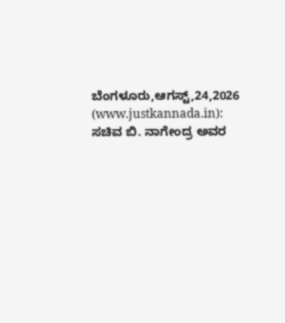ಬೆಂಗಳೂರು,ಆಗಸ್ಟ್,24,2026 (www.justkannada.in): ಸಚಿವ ಬಿ. ನಾಗೇಂದ್ರ ಅವರ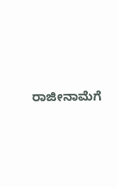ರಾಜೀನಾಮೆಗೆ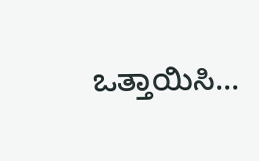ಒತ್ತಾಯಿಸಿ...